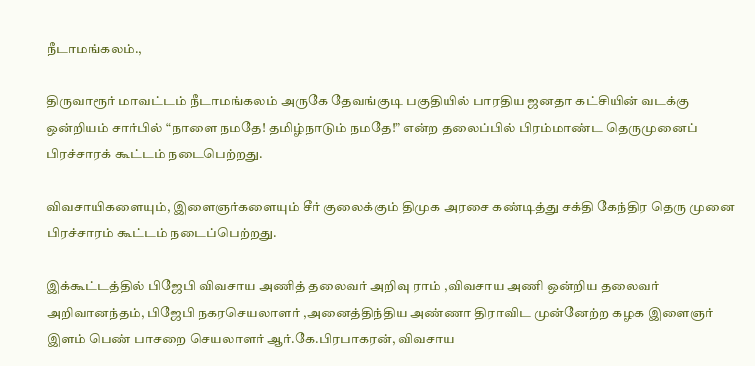நீடாமங்கலம்.,

திருவாரூர் மாவட்டம் நீடாமங்கலம் அருகே தேவங்குடி பகுதியில் பாரதிய ஜனதா கட்சியின் வடக்கு ஒன்றியம் சார்பில் “நாளை நமதே! தமிழ்நாடும் நமதே!” என்ற தலைப்பில் பிரம்மாண்ட தெருமுனைப் பிரச்சாரக் கூட்டம் நடைபெற்றது.

விவசாயிகளையும், இளைஞர்களையும் சீர் குலைக்கும் திமுக அரசை கண்டித்து சக்தி கேந்திர தெரு முனை பிரச்சாரம் கூட்டம் நடைப்பெற்றது.

இக்கூட்டத்தில் பிஜேபி விவசாய அணித் தலைவர் அறிவு ராம் ,விவசாய அணி ஒன்றிய தலைவர் அறிவானந்தம், பிஜேபி நகரசெயலாளர் ,அனைத்திந்திய அண்ணா திராவிட முன்னேற்ற கழக இளைஞர் இளம் பெண் பாசறை செயலாளர் ஆர்.கே.பிரபாகரன், விவசாய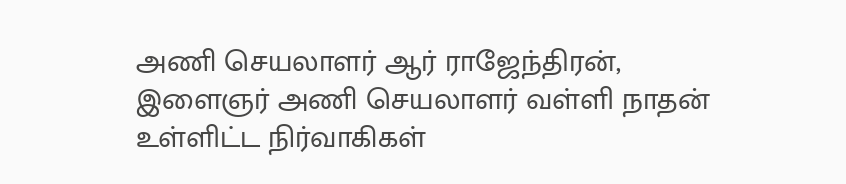அணி செயலாளர் ஆர் ராஜேந்திரன், இளைஞர் அணி செயலாளர் வள்ளி நாதன் உள்ளிட்ட நிர்வாகிகள்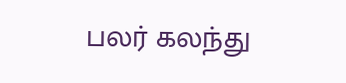பலர் கலந்து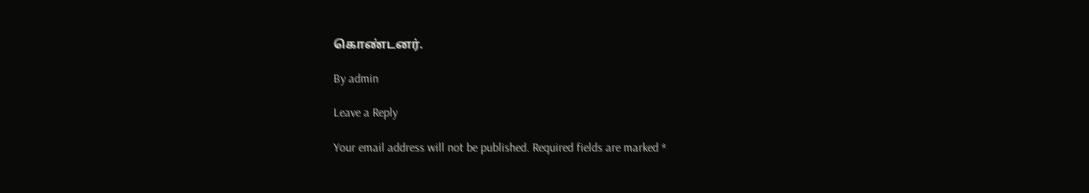கொண்டனர்.

By admin

Leave a Reply

Your email address will not be published. Required fields are marked *